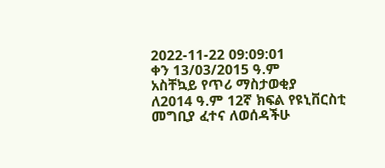2022-11-22 09:09:01
ቀን 13/03/2015 ዓ.ም
አስቸኳይ የጥሪ ማስታወቂያ
ለ2014 ዓ.ም 12ኛ ክፍል የዩኒቨርስቲ መግቢያ ፈተና ለወሰዳችሁ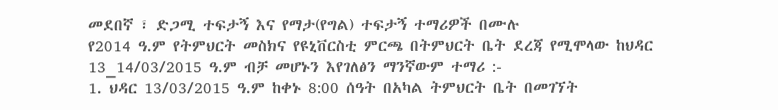መደበኛ ፣ ድጋሚ ተፍታኝ እና የማታ(የግል) ተፍታኝ ተማሪዎች በሙሉ
የ2014 ዓ.ም የትምህርት መስክና የዩኒቨርስቲ ምርጫ በትምህርት ቤት ደረጃ የሚሞላው ከህዳር 13_14/03/2015 ዓ.ም ብቻ መሆኑን እየገለፅን ማንኛውም ተማሪ :-
1. ህዳር 13/03/2015 ዓ.ም ከቀኑ 8:00 ሰዓት በአካል ትምህርት ቤት በመገኘት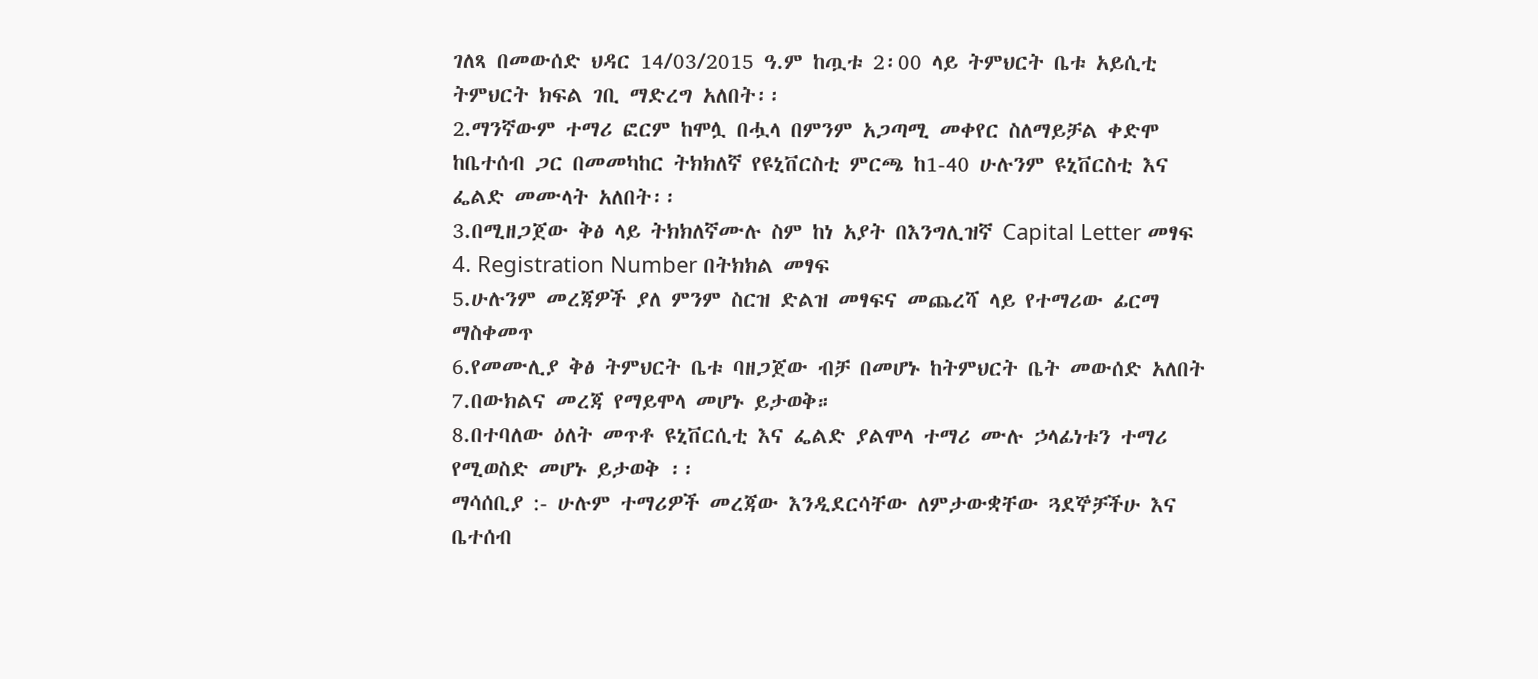ገለጻ በመውሰድ ህዳር 14/03/2015 ዓ.ም ከጧቱ 2፡00 ላይ ትምህርት ቤቱ አይሲቲ ትምህርት ክፍል ገቢ ማድረግ አለበት፡፡
2.ማንኛውም ተማሪ ፎርም ከሞሏ በሗላ በምንም አጋጣሚ መቀየር ስለማይቻል ቀድሞ ከቤተሰብ ጋር በመመካከር ትክክለኛ የዩኒቨርስቲ ምርጫ ከ1-40 ሁሉንም ዩኒቨርስቲ እና ፌልድ መሙላት አለበት፡፡
3.በሚዘጋጀው ቅፅ ላይ ትክክለኛሙሉ ስም ከነ አያት በእንግሊዝኛ Capital Letter መፃፍ
4. Registration Number በትክክል መፃፍ
5.ሁሉንም መረጃዎች ያለ ምንም ስርዝ ድልዝ መፃፍና መጨረሻ ላይ የተማሪው ፊርማ ማስቀመጥ
6.የመሙሊያ ቅፅ ትምህርት ቤቱ ባዘጋጀው ብቻ በመሆኑ ከትምህርት ቤት መውሰድ አለበት
7.በውክልና መረጃ የማይሞላ መሆኑ ይታወቅ።
8.በተባለው ዕለት መጥቶ ዩኒቨርሲቲ እና ፌልድ ያልሞላ ተማሪ ሙሉ ኃላፊነቱን ተማሪ የሚወስድ መሆኑ ይታወቅ ፡፡
ማሳሰቢያ :- ሁሉም ተማሪዎች መረጃው እንዲደርሳቸው ለምታውቋቸው ጓደኞቻችሁ እና ቤተሰብ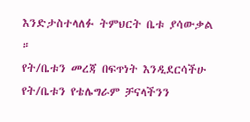እንድታስተላለፉ ትምህርት ቤቱ ያሳውቃል ።
የት/ቤቱን መረጃ በፍጥነት እንዲደርሳችሁ የት/ቤቱን የቴሌግራም ቻናላችንን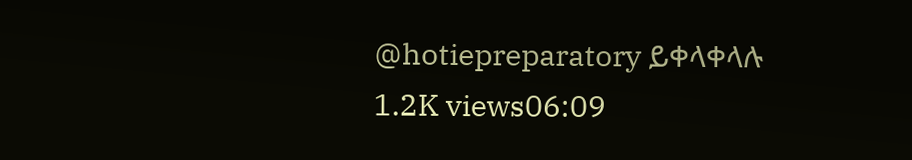@hotiepreparatory ይቀላቀላሉ
1.2K views06:09